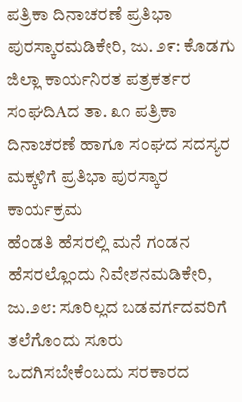ಪತ್ರಿಕಾ ದಿನಾಚರಣೆ ಪ್ರತಿಭಾ ಪುರಸ್ಕಾರಮಡಿಕೇರಿ, ಜು. ೨೯: ಕೊಡಗು ಜಿಲ್ಲಾ ಕಾರ್ಯನಿರತ ಪತ್ರಕರ್ತರ ಸಂಘದಿAದ ತಾ. ೩೧ ಪತ್ರಿಕಾ ದಿನಾಚರಣೆ ಹಾಗೂ ಸಂಘದ ಸದಸ್ಯರ ಮಕ್ಕಳಿಗೆ ಪ್ರತಿಭಾ ಪುರಸ್ಕಾರ ಕಾರ್ಯಕ್ರಮ
ಹೆಂಡತಿ ಹೆಸರಲ್ಲಿ ಮನೆ ಗಂಡನ ಹೆಸರಲ್ಲೊಂದು ನಿವೇಶನಮಡಿಕೇರಿ, ಜು.೨೮: ಸೂರಿಲ್ಲದ ಬಡವರ್ಗದವರಿಗೆ ತಲೆಗೊಂದು ಸೂರು ಒದಗಿಸಬೇಕೆಂಬದು ಸರಕಾರದ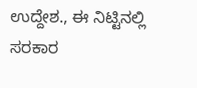ಉದ್ದೇಶ., ಈ ನಿಟ್ಟಿನಲ್ಲಿ ಸರಕಾರ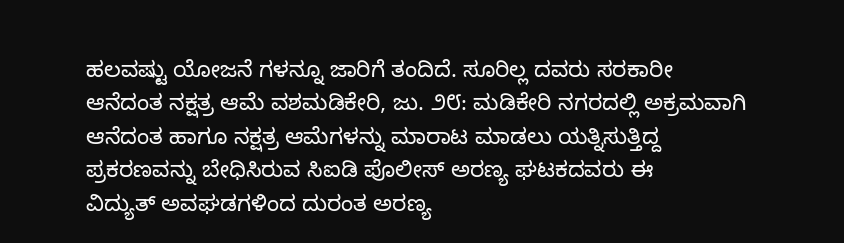ಹಲವಷ್ಟು ಯೋಜನೆ ಗಳನ್ನೂ ಜಾರಿಗೆ ತಂದಿದೆ. ಸೂರಿಲ್ಲ ದವರು ಸರಕಾರೀ
ಆನೆದಂತ ನಕ್ಷತ್ರ ಆಮೆ ವಶಮಡಿಕೇರಿ, ಜು. ೨೮: ಮಡಿಕೇರಿ ನಗರದಲ್ಲಿ ಅಕ್ರಮವಾಗಿ ಆನೆದಂತ ಹಾಗೂ ನಕ್ಷತ್ರ ಆಮೆಗಳನ್ನು ಮಾರಾಟ ಮಾಡಲು ಯತ್ನಿಸುತ್ತಿದ್ದ ಪ್ರಕರಣವನ್ನು ಬೇಧಿಸಿರುವ ಸಿಐಡಿ ಪೊಲೀಸ್ ಅರಣ್ಯ ಘಟಕದವರು ಈ
ವಿದ್ಯುತ್ ಅವಘಡಗಳಿಂದ ದುರಂತ ಅರಣ್ಯ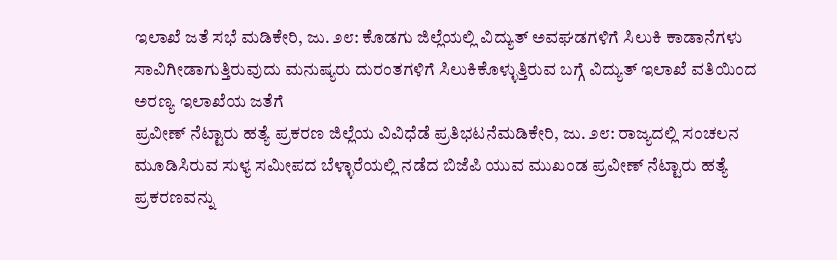ಇಲಾಖೆ ಜತೆ ಸಭೆ ಮಡಿಕೇರಿ, ಜು. ೨೮: ಕೊಡಗು ಜಿಲ್ಲೆಯಲ್ಲಿ ವಿದ್ಯುತ್ ಅವಘಡಗಳಿಗೆ ಸಿಲುಕಿ ಕಾಡಾನೆಗಳು ಸಾವಿಗೀಡಾಗುತ್ತಿರುವುದು ಮನುಷ್ಯರು ದುರಂತಗಳಿಗೆ ಸಿಲುಕಿಕೊಳ್ಳುತ್ತಿರುವ ಬಗ್ಗೆ ವಿದ್ಯುತ್ ಇಲಾಖೆ ವತಿಯಿಂದ ಅರಣ್ಯ ಇಲಾಖೆಯ ಜತೆಗೆ
ಪ್ರವೀಣ್ ನೆಟ್ಟಾರು ಹತ್ಯೆ ಪ್ರಕರಣ ಜಿಲ್ಲೆಯ ವಿವಿಧೆಡೆ ಪ್ರತಿಭಟನೆಮಡಿಕೇರಿ, ಜು. ೨೮: ರಾಜ್ಯದಲ್ಲಿ ಸಂಚಲನ ಮೂಡಿಸಿರುವ ಸುಳ್ಯ ಸಮೀಪದ ಬೆಳ್ಳಾರೆಯಲ್ಲಿ ನಡೆದ ಬಿಜೆಪಿ ಯುವ ಮುಖಂಡ ಪ್ರವೀಣ್ ನೆಟ್ಟಾರು ಹತ್ಯೆ ಪ್ರಕರಣವನ್ನು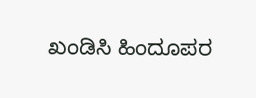ಖಂಡಿಸಿ ಹಿಂದೂಪರ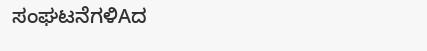ಸಂಘಟನೆಗಳಿAದ